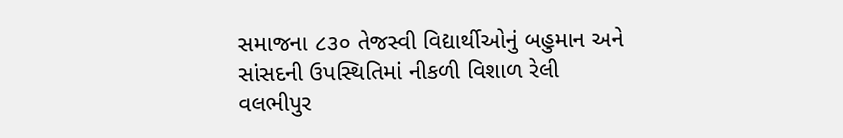સમાજના ૮૩૦ તેજસ્વી વિદ્યાર્થીઓનું બહુમાન અને સાંસદની ઉપસ્થિતિમાં નીકળી વિશાળ રેલી
વલભીપુર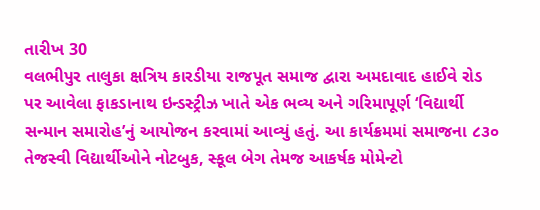તારીખ 30
વલભીપુર તાલુકા ક્ષત્રિય કારડીયા રાજપૂત સમાજ દ્વારા અમદાવાદ હાઈવે રોડ પર આવેલા ફાકડાનાથ ઇન્ડસ્ટ્રીઝ ખાતે એક ભવ્ય અને ગરિમાપૂર્ણ ‘વિદ્યાર્થી સન્માન સમારોહ’નું આયોજન કરવામાં આવ્યું હતું. આ કાર્યક્રમમાં સમાજના ૮૩૦ તેજસ્વી વિદ્યાર્થીઓને નોટબુક, સ્કૂલ બેગ તેમજ આકર્ષક મોમેન્ટો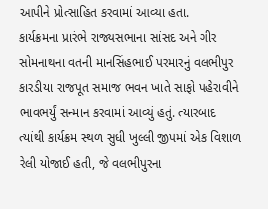આપીને પ્રોત્સાહિત કરવામાં આવ્યા હતા.
કાર્યક્રમના પ્રારંભે રાજ્યસભાના સાંસદ અને ગીર સોમનાથના વતની માનસિંહભાઈ પરમારનું વલભીપુર કારડીયા રાજપૂત સમાજ ભવન ખાતે સાફો પહેરાવીને ભાવભર્યું સન્માન કરવામાં આવ્યું હતું. ત્યારબાદ ત્યાંથી કાર્યક્રમ સ્થળ સુધી ખુલ્લી જીપમાં એક વિશાળ રેલી યોજાઈ હતી, જે વલભીપુરના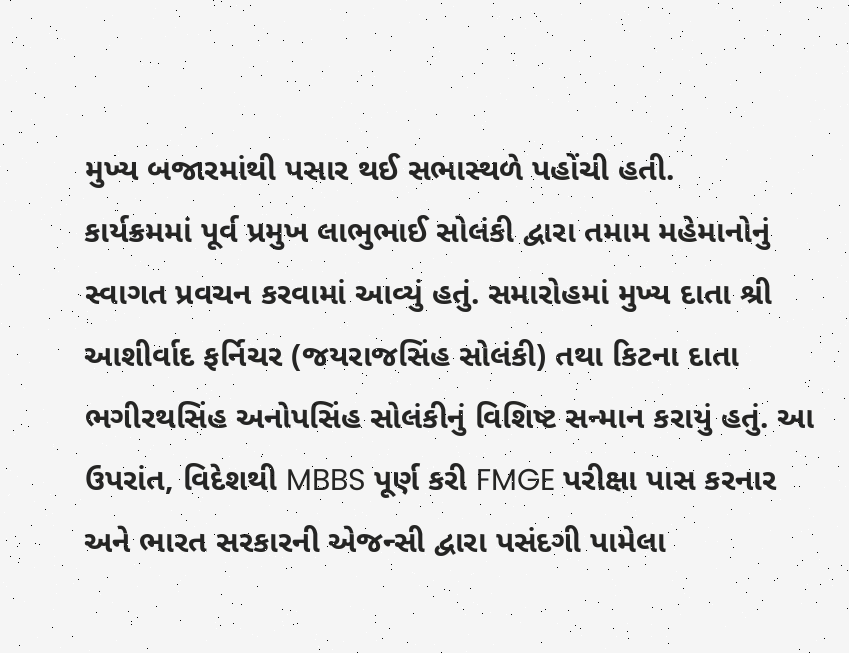મુખ્ય બજારમાંથી પસાર થઈ સભાસ્થળે પહોંચી હતી.
કાર્યક્રમમાં પૂર્વ પ્રમુખ લાભુભાઈ સોલંકી દ્વારા તમામ મહેમાનોનું સ્વાગત પ્રવચન કરવામાં આવ્યું હતું. સમારોહમાં મુખ્ય દાતા શ્રી આશીર્વાદ ફર્નિચર (જયરાજસિંહ સોલંકી) તથા કિટના દાતા ભગીરથસિંહ અનોપસિંહ સોલંકીનું વિશિષ્ટ સન્માન કરાયું હતું. આ ઉપરાંત, વિદેશથી MBBS પૂર્ણ કરી FMGE પરીક્ષા પાસ કરનાર અને ભારત સરકારની એજન્સી દ્વારા પસંદગી પામેલા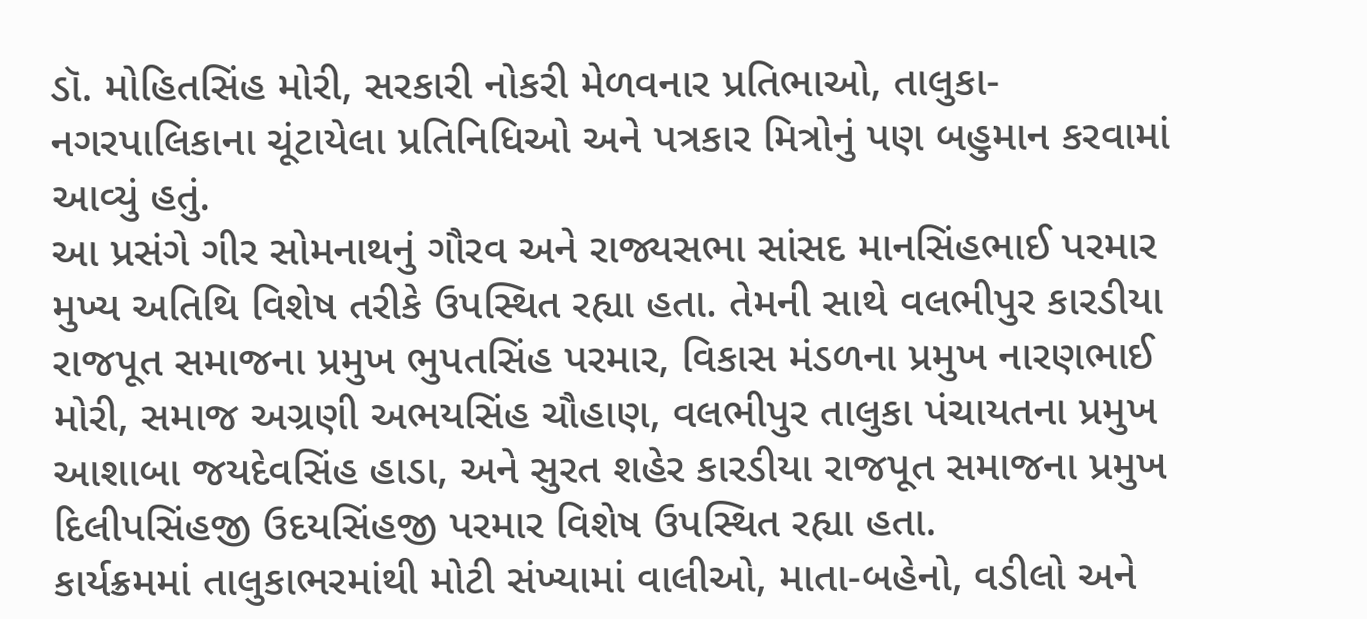ડૉ. મોહિતસિંહ મોરી, સરકારી નોકરી મેળવનાર પ્રતિભાઓ, તાલુકા-નગરપાલિકાના ચૂંટાયેલા પ્રતિનિધિઓ અને પત્રકાર મિત્રોનું પણ બહુમાન કરવામાં આવ્યું હતું.
આ પ્રસંગે ગીર સોમનાથનું ગૌરવ અને રાજ્યસભા સાંસદ માનસિંહભાઈ પરમાર મુખ્ય અતિથિ વિશેષ તરીકે ઉપસ્થિત રહ્યા હતા. તેમની સાથે વલભીપુર કારડીયા રાજપૂત સમાજના પ્રમુખ ભુપતસિંહ પરમાર, વિકાસ મંડળના પ્રમુખ નારણભાઈ મોરી, સમાજ અગ્રણી અભયસિંહ ચૌહાણ, વલભીપુર તાલુકા પંચાયતના પ્રમુખ આશાબા જયદેવસિંહ હાડા, અને સુરત શહેર કારડીયા રાજપૂત સમાજના પ્રમુખ દિલીપસિંહજી ઉદયસિંહજી પરમાર વિશેષ ઉપસ્થિત રહ્યા હતા.
કાર્યક્રમમાં તાલુકાભરમાંથી મોટી સંખ્યામાં વાલીઓ, માતા-બહેનો, વડીલો અને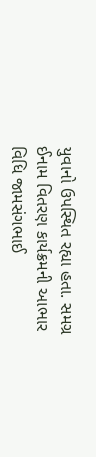યુવાનો ઉપસ્થિત રહ્યા હતા. સમગ્ર ઈનામ વિતરણ કાર્યક્રમની આભાર વિધિ જામસંગભાઈ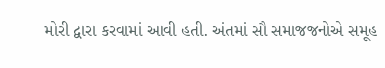મોરી દ્વારા કરવામાં આવી હતી. અંતમાં સૌ સમાજજનોએ સમૂહ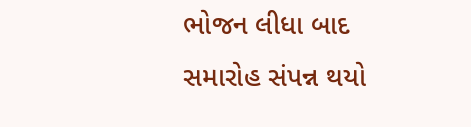ભોજન લીધા બાદ સમારોહ સંપન્ન થયો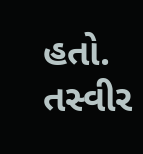હતો.
તસ્વીર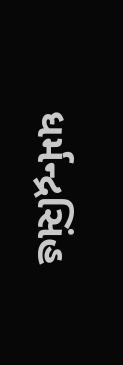ધર્મન્દ્રસિંહ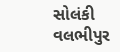સોલંકી વલભીપુર